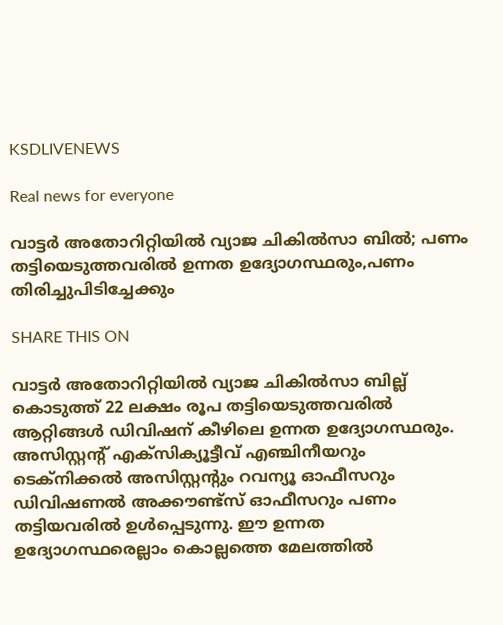KSDLIVENEWS

Real news for everyone

വാട്ടര്‍ അതോറിറ്റിയില്‍ വ്യാജ ചികില്‍സാ ബിൽ; പണം തട്ടിയെടുത്തവരിൽ ഉന്നത ഉദ്യോഗസ്ഥരും,പണം തിരിച്ചുപിടിച്ചേക്കും

SHARE THIS ON

വാട്ടര്‍ അതോറിറ്റിയില്‍ വ്യാജ ചികില്‍സാ ബില്ല് കൊടുത്ത് 22 ലക്ഷം രൂപ തട്ടിയെടുത്തവരില്‍ ആറ്റിങ്ങള്‍ ഡിവിഷന് കീഴിലെ ഉന്നത ഉദ്യോഗസ്ഥരും. അസിസ്റ്റന്‍റ് എക്സിക്യൂട്ടീവ് എഞ്ചിനീയറും ടെക്നിക്കല്‍ അസിസ്റ്റന്‍റും റവന്യൂ ഓഫീസറും ഡിവിഷണല്‍ അക്കൗണ്ട്സ് ഓഫീസറും പണം തട്ടിയവരില്‍ ഉള്‍പ്പെടുന്നു. ഈ ഉന്നത ഉദ്യോഗസ്ഥരെല്ലാം കൊല്ലത്തെ മേലത്തില്‍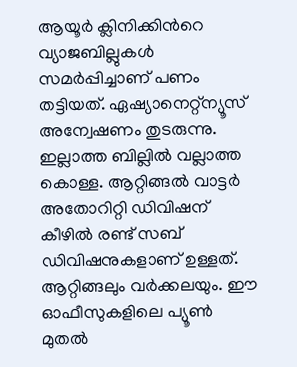ആയൂര്‍ ക്ലിനിക്കിന്‍റെ വ്യാജബില്ലുകള്‍ സമര്‍പ്പിച്ചാണ് പണം തട്ടിയത്. ഏഷ്യാനെറ്റ്ന്യൂസ് അന്വേഷണം തുടരുന്നു. ഇല്ലാത്ത ബില്ലില്‍ വല്ലാത്ത കൊള്ള. ആറ്റിങ്ങല്‍ വാട്ടര്‍ അതോറിറ്റി ഡിവിഷന് കീഴില്‍ രണ്ട് സബ് ഡിവിഷനുകളാണ് ഉള്ളത്. ആറ്റിങ്ങലും വര്‍ക്കലയും. ഈ ഓഫീസുകളിലെ പ്യൂണ്‍ മുതല്‍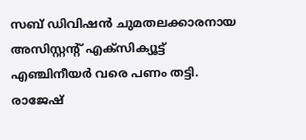സബ് ഡിവിഷന്‍ ചുമതലക്കാരനായ അസിസ്റ്റന്‍റ് എക്സിക്യൂട്ട് എഞ്ചിനീയര്‍ വരെ പണം തട്ടി. രാജേഷ്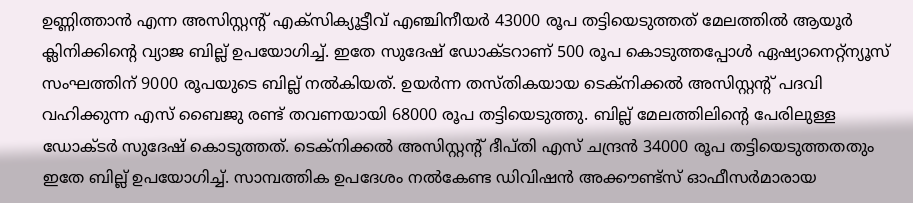ഉണ്ണിത്താന്‍ എന്ന അസിസ്റ്റന്‍റ് എക്സിക്യൂട്ടീവ് എഞ്ചിനീയര്‍ 43000 രൂപ തട്ടിയെടുത്തത് മേലത്തില്‍ ആയൂര്‍ ക്ലിനിക്കിന്‍റെ വ്യാജ ബില്ല് ഉപയോഗിച്ച്. ഇതേ സുദേഷ് ഡോക്ടറാണ് 500 രൂപ കൊടുത്തപ്പോള്‍ ഏഷ്യാനെറ്റ്ന്യൂസ് സംഘത്തിന് 9000 രൂപയുടെ ബില്ല് നല്‍കിയത്. ഉയര്‍ന്ന തസ്തികയായ ടെക്നിക്കല്‍ അസിസ്റ്റന്‍റ് പദവി വഹിക്കുന്ന എസ് ബൈജു രണ്ട് തവണയായി 68000 രൂപ തട്ടിയെടുത്തു. ബില്ല് മേലത്തിലിന്‍റെ പേരിലുള്ള ഡ‍ോക്ടര്‍ സുദേഷ് കൊടുത്തത്. ടെക്നിക്കല്‍ അസിസ്റ്റന്‍റ് ദീപ്തി എസ് ചന്ദ്രന്‍ 34000 രൂപ തട്ടിയെടുത്തതതും ഇതേ ബില്ല് ഉപയോഗിച്ച്. സാമ്പത്തിക ഉപദേശം നല്‍കേണ്ട ഡിവിഷൻ അക്കൗണ്ട്സ് ഓഫീസര്‍മാരായ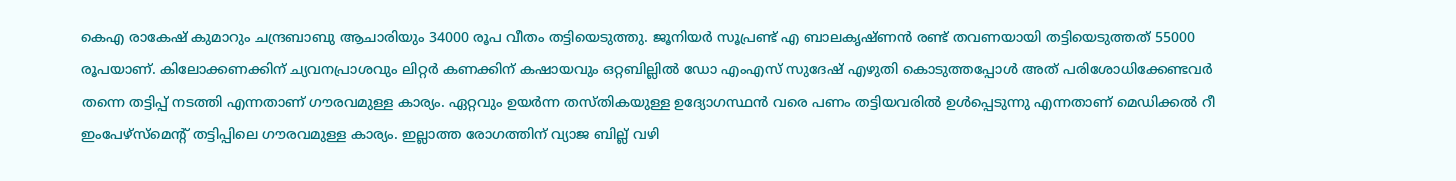കെഎ രാകേഷ് കുമാറും ചന്ദ്രബാബു ആചാരിയും 34000 രൂപ വീതം തട്ടിയെടുത്തു. ജൂനിയര്‍ സൂപ്രണ്ട് എ ബാലകൃഷ്ണന്‍ രണ്ട് തവണയായി തട്ടിയെടുത്തത് 55000 രൂപയാണ്. കിലോക്കണക്കിന് ച്യവനപ്രാശവും ലിറ്റര്‍ കണക്കിന് കഷായവും ഒറ്റബില്ലില്‍ ഡോ എംഎസ് സുദേഷ് എഴുതി കൊടുത്തപ്പോള്‍ അത് പരിശോധിക്കേണ്ടവര്‍ തന്നെ തട്ടിപ്പ് നടത്തി എന്നതാണ് ഗൗരവമുള്ള കാര്യം. ഏറ്റവും ഉയര്‍ന്ന തസ്തികയുള്ള ഉദ്യോഗസ്ഥന്‍ വരെ പണം തട്ടിയവരില്‍ ഉള്‍പ്പെടുന്നു എന്നതാണ് മെഡിക്കല്‍ റീ ഇംപേഴ്സ്മെന്‍റ് തട്ടിപ്പിലെ ഗൗരവമുള്ള കാര്യം. ഇല്ലാത്ത രോഗത്തിന് വ്യാജ ബില്ല് വഴി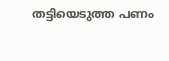തട്ടിയെടുത്ത പണം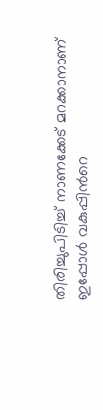തിരിച്ചുപിടിച്ച് നാണക്കേട് മറക്കാനാണ് ഇപ്പോള്‍ വകുപ്പിന്‍റെ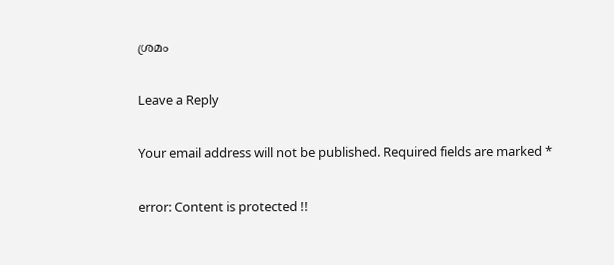ശ്രമം

Leave a Reply

Your email address will not be published. Required fields are marked *

error: Content is protected !!